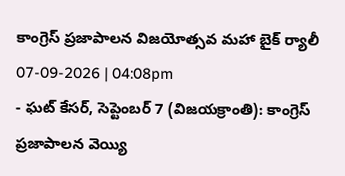కాంగ్రెస్ ప్రజాపాలన విజయోత్సవ మహా బైక్ ర్యాలీ
07-09-2026 | 04:08pm
- ఘట్ కేసర్, సెప్టెంబర్ 7 (విజయక్రాంతి): కాంగ్రెస్ ప్రజాపాలన వెయ్యి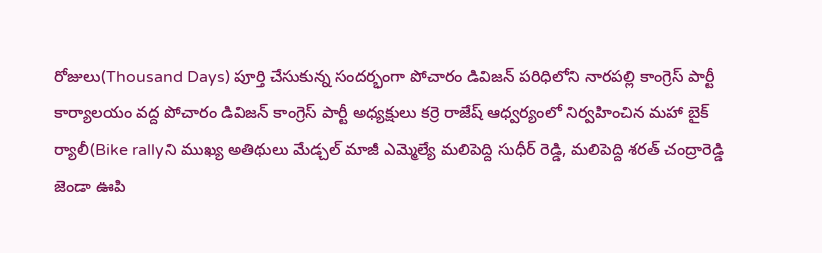రోజులు(Thousand Days) పూర్తి చేసుకున్న సందర్భంగా పోచారం డివిజన్ పరిధిలోని నారపల్లి కాంగ్రెస్ పార్టీ కార్యాలయం వద్ద పోచారం డివిజన్ కాంగ్రెస్ పార్టీ అధ్యక్షులు కర్రె రాజేష్ ఆధ్వర్యంలో నిర్వహించిన మహా బైక్ ర్యాలీ(Bike rallyని ముఖ్య అతిథులు మేడ్చల్ మాజీ ఎమ్మెల్యే మలిపెద్ది సుధీర్ రెడ్డి, మలిపెద్ది శరత్ చంద్రారెడ్డి జెండా ఊపి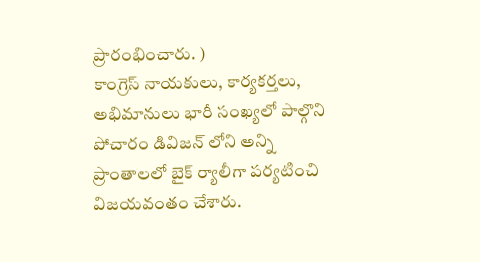ప్రారంభించారు. )
కాంగ్రెస్ నాయకులు, కార్యకర్తలు, అభిమానులు భారీ సంఖ్యలో పాల్గొని పోచారం డివిజన్ లోని అన్ని ప్రాంతాలలో బైక్ ర్యాలీగా పర్యటించి విజయవంతం చేశారు.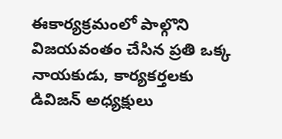ఈకార్యక్రమంలో పాల్గొని విజయవంతం చేసిన ప్రతి ఒక్క నాయకుడు, కార్యకర్తలకు డివిజన్ అధ్యక్షులు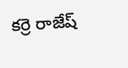కర్రె రాజేష్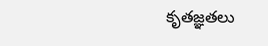కృతజ్ఞతలు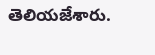తెలియజేశారు.